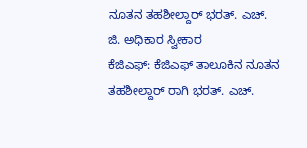ನೂತನ ತಹಶೀಲ್ದಾರ್ ಭರತ್. ಎಚ್. ಜಿ. ಅಧಿಕಾರ ಸ್ವೀಕಾರ
ಕೆಜಿಎಫ್: ಕೆಜಿಎಫ್ ತಾಲೂಕಿನ ನೂತನ ತಹಶೀಲ್ದಾರ್ ರಾಗಿ ಭರತ್. ಎಚ್.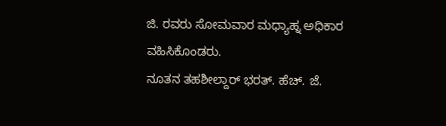ಜಿ. ರವರು ಸೋಮವಾರ ಮಧ್ಯಾಹ್ನ ಅಧಿಕಾರ ವಹಿಸಿಕೊಂಡರು.
ನೂತನ ತಹಶೀಲ್ದಾರ್ ಭರತ್. ಹೆಚ್. ಜೆ.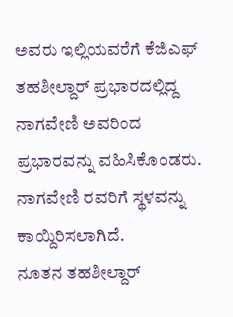ಅವರು ಇಲ್ಲಿಯವರೆಗೆ ಕೆಜಿಎಫ್ ತಹಶೀಲ್ದಾರ್ ಪ್ರಭಾರದಲ್ಲಿದ್ದ ನಾಗವೇಣಿ ಅವರಿಂದ
ಪ್ರಭಾರವನ್ನು ವಹಿಸಿಕೊಂಡರು. ನಾಗವೇಣಿ ರವರಿಗೆ ಸ್ಥಳವನ್ನು ಕಾಯ್ದಿರಿಸಲಾಗಿದೆ.
ನೂತನ ತಹಶೀಲ್ದಾರ್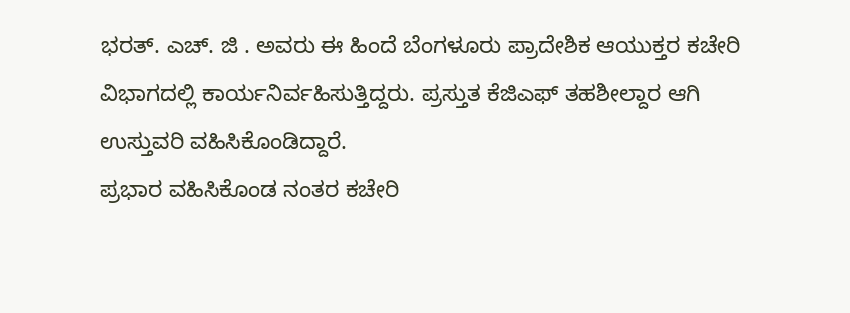ಭರತ್. ಎಚ್. ಜಿ . ಅವರು ಈ ಹಿಂದೆ ಬೆಂಗಳೂರು ಪ್ರಾದೇಶಿಕ ಆಯುಕ್ತರ ಕಚೇರಿ ವಿಭಾಗದಲ್ಲಿ ಕಾರ್ಯನಿರ್ವಹಿಸುತ್ತಿದ್ದರು. ಪ್ರಸ್ತುತ ಕೆಜಿಎಫ್ ತಹಶೀಲ್ದಾರ ಆಗಿ ಉಸ್ತುವರಿ ವಹಿಸಿಕೊಂಡಿದ್ದಾರೆ.
ಪ್ರಭಾರ ವಹಿಸಿಕೊಂಡ ನಂತರ ಕಚೇರಿ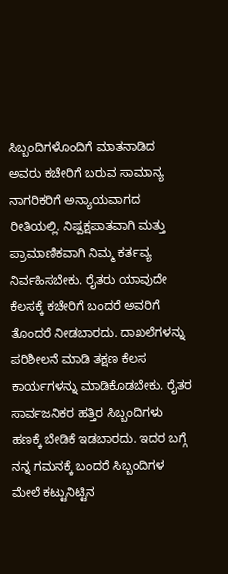ಸಿಬ್ಬಂದಿಗಳೊಂದಿಗೆ ಮಾತನಾಡಿದ ಅವರು ಕಚೇರಿಗೆ ಬರುವ ಸಾಮಾನ್ಯ ನಾಗರಿಕರಿಗೆ ಅನ್ಯಾಯವಾಗದ ರೀತಿಯಲ್ಲಿ. ನಿಷ್ಪಕ್ಷಪಾತವಾಗಿ ಮತ್ತು ಪ್ರಾಮಾಣಿಕವಾಗಿ ನಿಮ್ಮ ಕರ್ತವ್ಯ ನಿರ್ವಹಿಸಬೇಕು. ರೈತರು ಯಾವುದೇ ಕೆಲಸಕ್ಕೆ ಕಚೇರಿಗೆ ಬಂದರೆ ಅವರಿಗೆ ತೊಂದರೆ ನೀಡಬಾರದು. ದಾಖಲೆಗಳನ್ನು ಪರಿಶೀಲನೆ ಮಾಡಿ ತಕ್ಷಣ ಕೆಲಸ ಕಾರ್ಯಗಳನ್ನು ಮಾಡಿಕೊಡಬೇಕು. ರೈತರ ಸಾರ್ವಜನಿಕರ ಹತ್ತಿರ ಸಿಬ್ಬಂದಿಗಳು ಹಣಕ್ಕೆ ಬೇಡಿಕೆ ಇಡಬಾರದು. ಇದರ ಬಗ್ಗೆ ನನ್ನ ಗಮನಕ್ಕೆ ಬಂದರೆ ಸಿಬ್ಬಂದಿಗಳ ಮೇಲೆ ಕಟ್ಟುನಿಟ್ಟಿನ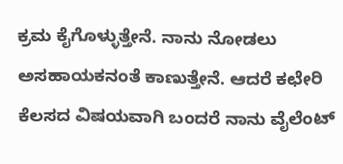ಕ್ರಮ ಕೈಗೊಳ್ಳುತ್ತೇನೆ. ನಾನು ನೋಡಲು ಅಸಹಾಯಕನಂತೆ ಕಾಣುತ್ತೇನೆ. ಆದರೆ ಕಛೇರಿ ಕೆಲಸದ ವಿಷಯವಾಗಿ ಬಂದರೆ ನಾನು ವೈಲೆಂಟ್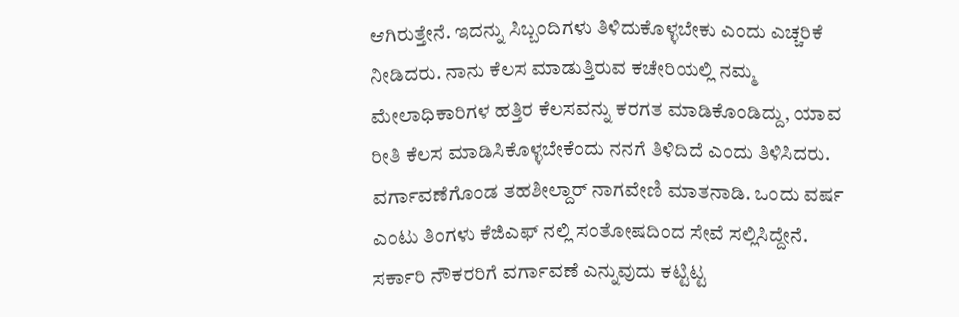ಆಗಿರುತ್ತೇನೆ. ಇದನ್ನು ಸಿಬ್ಬಂದಿಗಳು ತಿಳಿದುಕೊಳ್ಳಬೇಕು ಎಂದು ಎಚ್ಚರಿಕೆ ನೀಡಿದರು. ನಾನು ಕೆಲಸ ಮಾಡುತ್ತಿರುವ ಕಚೇರಿಯಲ್ಲಿ ನಮ್ಮ ಮೇಲಾಧಿಕಾರಿಗಳ ಹತ್ತಿರ ಕೆಲಸವನ್ನು ಕರಗತ ಮಾಡಿಕೊಂಡಿದ್ದು, ಯಾವ ರೀತಿ ಕೆಲಸ ಮಾಡಿಸಿಕೊಳ್ಳಬೇಕೆಂದು ನನಗೆ ತಿಳಿದಿದೆ ಎಂದು ತಿಳಿಸಿದರು.
ವರ್ಗಾವಣೆಗೊಂಡ ತಹಶೀಲ್ದಾರ್ ನಾಗವೇಣಿ ಮಾತನಾಡಿ. ಒಂದು ವರ್ಷ ಎಂಟು ತಿಂಗಳು ಕೆಜಿಎಫ್ ನಲ್ಲಿ ಸಂತೋಷದಿಂದ ಸೇವೆ ಸಲ್ಲಿಸಿದ್ದೇನೆ. ಸರ್ಕಾರಿ ನೌಕರರಿಗೆ ವರ್ಗಾವಣೆ ಎನ್ನುವುದು ಕಟ್ಟಿಟ್ಟ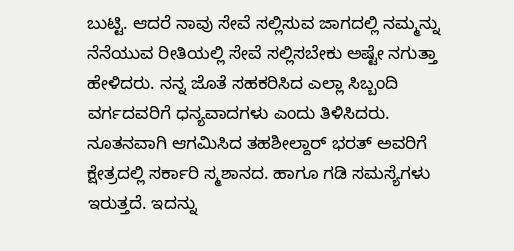ಬುಟ್ಟಿ. ಆದರೆ ನಾವು ಸೇವೆ ಸಲ್ಲಿಸುವ ಜಾಗದಲ್ಲಿ ನಮ್ಮನ್ನು ನೆನೆಯುವ ರೀತಿಯಲ್ಲಿ ಸೇವೆ ಸಲ್ಲಿಸಬೇಕು ಅಷ್ಟೇ ನಗುತ್ತಾ ಹೇಳಿದರು. ನನ್ನ ಜೊತೆ ಸಹಕರಿಸಿದ ಎಲ್ಲಾ ಸಿಬ್ಬಂದಿ ವರ್ಗದವರಿಗೆ ಧನ್ಯವಾದಗಳು ಎಂದು ತಿಳಿಸಿದರು. ನೂತನವಾಗಿ ಆಗಮಿಸಿದ ತಹಶೀಲ್ದಾರ್ ಭರತ್ ಅವರಿಗೆ ಕ್ಷೇತ್ರದಲ್ಲಿ ಸರ್ಕಾರಿ ಸ್ಮಶಾನದ. ಹಾಗೂ ಗಡಿ ಸಮಸ್ಯೆಗಳು ಇರುತ್ತದೆ. ಇದನ್ನು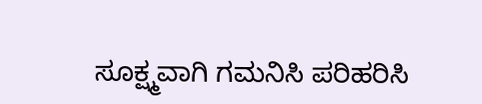ಸೂಕ್ಷ್ಮವಾಗಿ ಗಮನಿಸಿ ಪರಿಹರಿಸಿ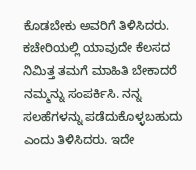ಕೊಡಬೇಕು ಅವರಿಗೆ ತಿಳಿಸಿದರು.
ಕಚೇರಿಯಲ್ಲಿ ಯಾವುದೇ ಕೆಲಸದ ನಿಮಿತ್ತ ತಮಗೆ ಮಾಹಿತಿ ಬೇಕಾದರೆ ನಮ್ಮನ್ನು ಸಂಪರ್ಕಿಸಿ. ನನ್ನ ಸಲಹೆಗಳನ್ನು ಪಡೆದುಕೊಳ್ಳಬಹುದು ಎಂದು ತಿಳಿಸಿದರು. ಇದೇ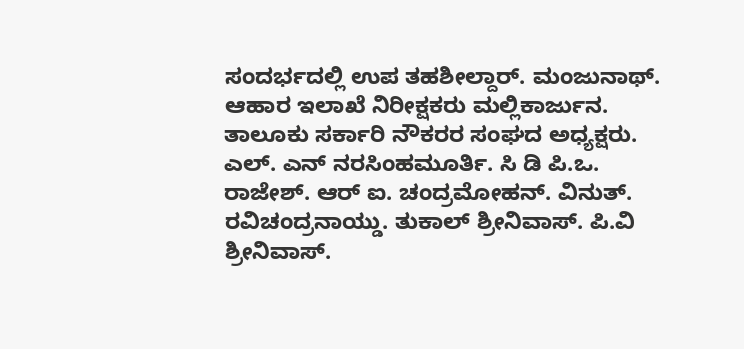ಸಂದರ್ಭದಲ್ಲಿ ಉಪ ತಹಶೀಲ್ದಾರ್. ಮಂಜುನಾಥ್. ಆಹಾರ ಇಲಾಖೆ ನಿರೀಕ್ಷಕರು ಮಲ್ಲಿಕಾರ್ಜುನ. ತಾಲೂಕು ಸರ್ಕಾರಿ ನೌಕರರ ಸಂಘದ ಅಧ್ಯಕ್ಷರು. ಎಲ್. ಎನ್ ನರಸಿಂಹಮೂರ್ತಿ. ಸಿ ಡಿ ಪಿ.ಒ. ರಾಜೇಶ್. ಆರ್ ಐ. ಚಂದ್ರಮೋಹನ್. ವಿನುತ್. ರವಿಚಂದ್ರನಾಯ್ಡು. ತುಕಾಲ್ ಶ್ರೀನಿವಾಸ್. ಪಿ.ವಿ ಶ್ರೀನಿವಾಸ್.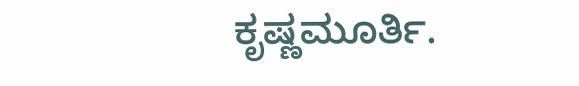ಕೃಷ್ಣಮೂರ್ತಿ.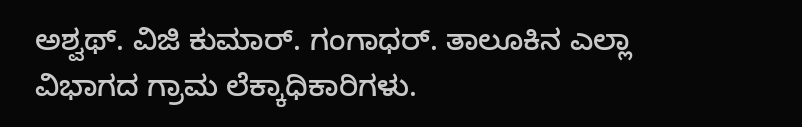ಅಶ್ವಥ್. ವಿಜಿ ಕುಮಾರ್. ಗಂಗಾಧರ್. ತಾಲೂಕಿನ ಎಲ್ಲಾ ವಿಭಾಗದ ಗ್ರಾಮ ಲೆಕ್ಕಾಧಿಕಾರಿಗಳು.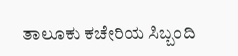ತಾಲೂಕು ಕಚೇರಿಯ ಸಿಬ್ಬಂದಿ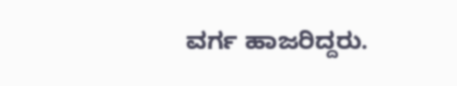ವರ್ಗ ಹಾಜರಿದ್ದರು.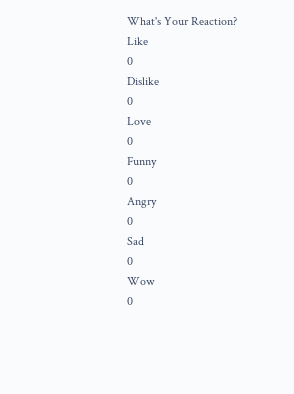What's Your Reaction?
Like
0
Dislike
0
Love
0
Funny
0
Angry
0
Sad
0
Wow
0